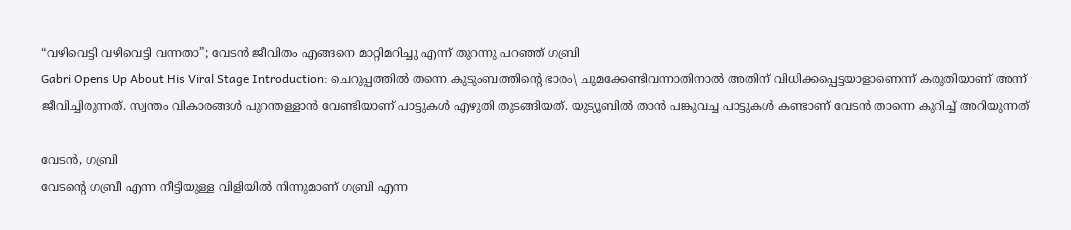“വഴിവെട്ടി വഴിവെട്ടി വന്നതാ”; വേടൻ ജീവിതം എങ്ങനെ മാറ്റിമറിച്ചു എന്ന് തുറന്നു പറഞ്ഞ് ഗബ്രി
Gabri Opens Up About His Viral Stage Introduction: ചെറുപ്പത്തിൽ തന്നെ കുടുംബത്തിൻ്റെ ഭാരം\ ചുമക്കേണ്ടിവന്നാതിനാൽ അതിന് വിധിക്കപ്പെട്ടയാളാണെന്ന് കരുതിയാണ് അന്ന് ജീവിച്ചിരുന്നത്. സ്വന്തം വികാരങ്ങൾ പുറന്തള്ളാൻ വേണ്ടിയാണ് പാട്ടുകൾ എഴുതി തുടങ്ങിയത്. യുട്യൂബിൽ താൻ പങ്കുവച്ച പാട്ടുകൾ കണ്ടാണ് വേടൻ താന്നെ കുറിച്ച് അറിയുന്നത്

വേടൻ, ഗബ്രി
വേടൻ്റെ ഗബ്രീ എന്ന നീട്ടിയുള്ള വിളിയിൽ നിന്നുമാണ് ഗബ്രി എന്ന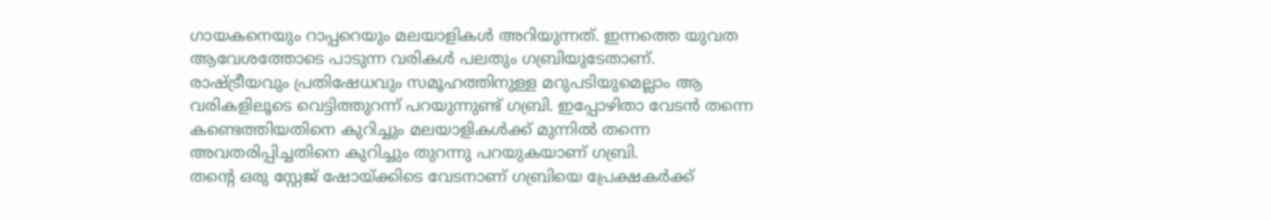ഗായകനെയും റാപ്പറെയും മലയാളികൾ അറിയുന്നത്. ഇന്നത്തെ യുവത ആവേശത്തോടെ പാടുന്ന വരികൾ പലതും ഗബ്രിയുടേതാണ്. രാഷ്ട്രീയവും പ്രതിഷേധവും സമൂഹത്തിനുള്ള മറുപടിയുമെല്ലാം ആ വരികളിലൂടെ വെട്ടിത്തുറന്ന് പറയുന്നുണ്ട് ഗബ്രി. ഇപ്പോഴിതാ വേടൻ തന്നെ കണ്ടെത്തിയതിനെ കുറിച്ചും മലയാളികൾക്ക് മുന്നിൽ തന്നെ അവതരിപ്പിച്ചതിനെ കുറിച്ചും തുറന്നു പറയുകയാണ് ഗബ്രി.
തൻ്റെ ഒരു സ്റ്റേജ് ഷോയ്ക്കിടെ വേടനാണ് ഗബ്രിയെ പ്രേക്ഷകർക്ക്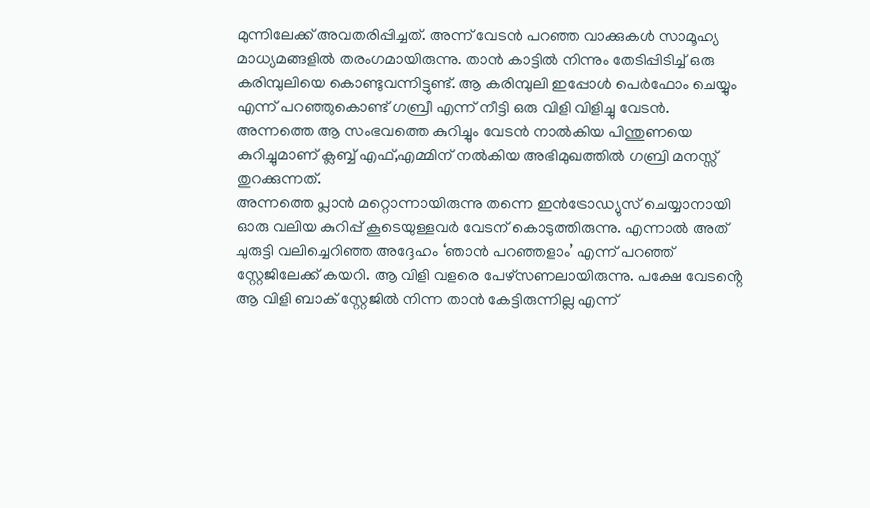മുന്നിലേക്ക് അവതരിപ്പിച്ചത്. അന്ന് വേടൻ പറഞ്ഞ വാക്കുകൾ സാമൂഹ്യ മാധ്യമങ്ങളിൽ തരംഗമായിരുന്നു. താൻ കാട്ടിൽ നിന്നും തേടിപ്പിടിച്ച് ഒരു കരിമ്പുലിയെ കൊണ്ടുവന്നിട്ടുണ്ട്. ആ കരിമ്പുലി ഇപ്പോൾ പെർഫോം ചെയ്യും എന്ന് പറഞ്ഞുകൊണ്ട് ഗബ്രീ എന്ന് നീട്ടി ഒരു വിളി വിളിച്ചു വേടൻ. അന്നത്തെ ആ സംഭവത്തെ കുറിച്ചും വേടൻ നാൽകിയ പിന്തുണയെ കുറിച്ചുമാണ് ക്ലബ്ബ് എഫ്,എമ്മിന് നൽകിയ അഭിമുഖത്തിൽ ഗബ്രി മനസ്സ് തുറക്കുന്നത്.
അന്നത്തെ പ്ലാൻ മറ്റൊന്നായിരുന്നു തന്നെ ഇൻട്രോഡ്യുസ് ചെയ്യാനായി ഓരു വലിയ കുറിപ്പ് കൂടെയുള്ളവർ വേടന് കൊടുത്തിരുന്നു. എന്നാൽ അത് ചുരുട്ടി വലിച്ചെറിഞ്ഞ അദ്ദേഹം ‘ഞാൻ പറഞ്ഞളാം’ എന്ന് പറഞ്ഞ് സ്റ്റേജിലേക്ക് കയറി. ആ വിളി വളരെ പേഴ്സണലായിരുന്നു. പക്ഷേ വേടൻ്റെ ആ വിളി ബാക് സ്റ്റേജിൽ നിന്ന താൻ കേട്ടിരുന്നില്ല എന്ന്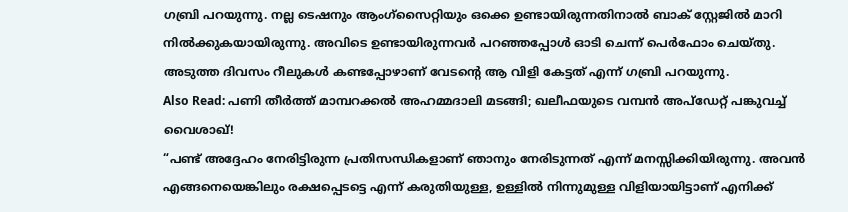ഗബ്രി പറയുന്നു. നല്ല ടെഷനും ആംഗ്സൈറ്റിയും ഒക്കെ ഉണ്ടായിരുന്നതിനാൽ ബാക് സ്റ്റേജിൽ മാറി നിൽക്കുകയായിരുന്നു. അവിടെ ഉണ്ടായിരുന്നവർ പറഞ്ഞപ്പോൾ ഓടി ചെന്ന് പെർഫോം ചെയ്തു. അടുത്ത ദിവസം റീലുകൾ കണ്ടപ്പോഴാണ് വേടൻ്റെ ആ വിളി കേട്ടത് എന്ന് ഗബ്രി പറയുന്നു.
Also Read: പണി തീർത്ത് മാമ്പറക്കൽ അഹമ്മദാലി മടങ്ങി; ഖലീഫയുടെ വമ്പൻ അപ്ഡേറ്റ് പങ്കുവച്ച് വൈശാഖ്!
“പണ്ട് അദ്ദേഹം നേരിട്ടിരുന്ന പ്രതിസന്ധികളാണ് ഞാനും നേരിടുന്നത് എന്ന് മനസ്സിക്കിയിരുന്നു. അവൻ എങ്ങനെയെങ്കിലും രക്ഷപ്പെടട്ടെ എന്ന് കരുതിയുള്ള, ഉള്ളിൽ നിന്നുമുള്ള വിളിയായിട്ടാണ് എനിക്ക്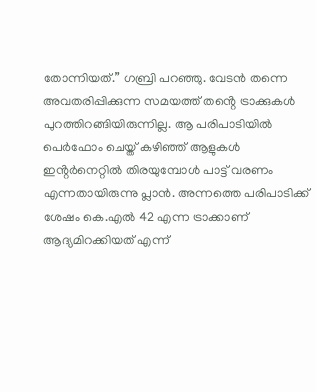തോന്നിയത്.” ഗബ്രി പറഞ്ഞു. വേടൻ തന്നെ അവതരിപ്പിക്കുന്ന സമയത്ത് തൻ്റെ ട്രാക്കുകൾ പുറത്തിറങ്ങിയിരുന്നില്ല. ആ പരിപാടിയിൽ പെർഫോം ചെയ്ത് കഴിഞ്ഞ് ആളുകൾ ഇൻ്റർനെറ്റിൽ തിരയുമ്പോൾ പാട്ട് വരണം എന്നതായിരുന്നു പ്ലാൻ. അന്നത്തെ പരിപാടിക്ക് ശേഷം കെ.എൽ 42 എന്ന ട്രാക്കാണ് ആദ്യമിറക്കിയത് എന്ന്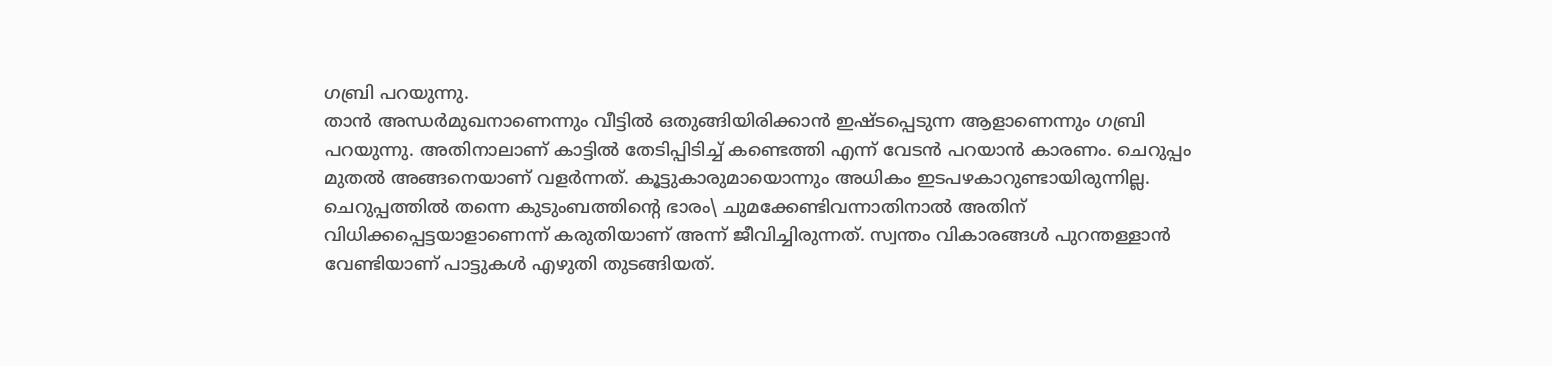ഗബ്രി പറയുന്നു.
താൻ അന്ധർമുഖനാണെന്നും വീട്ടിൽ ഒതുങ്ങിയിരിക്കാൻ ഇഷ്ടപ്പെടുന്ന ആളാണെന്നും ഗബ്രി പറയുന്നു. അതിനാലാണ് കാട്ടിൽ തേടിപ്പിടിച്ച് കണ്ടെത്തി എന്ന് വേടൻ പറയാൻ കാരണം. ചെറുപ്പം മുതൽ അങ്ങനെയാണ് വളർന്നത്. കൂട്ടുകാരുമായൊന്നും അധികം ഇടപഴകാറുണ്ടായിരുന്നില്ല. ചെറുപ്പത്തിൽ തന്നെ കുടുംബത്തിൻ്റെ ഭാരം\ ചുമക്കേണ്ടിവന്നാതിനാൽ അതിന് വിധിക്കപ്പെട്ടയാളാണെന്ന് കരുതിയാണ് അന്ന് ജീവിച്ചിരുന്നത്. സ്വന്തം വികാരങ്ങൾ പുറന്തള്ളാൻ വേണ്ടിയാണ് പാട്ടുകൾ എഴുതി തുടങ്ങിയത്.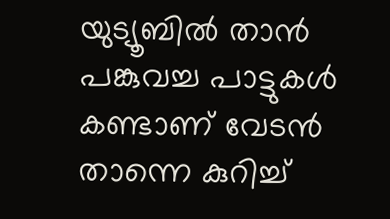യുട്യൂബിൽ താൻ പങ്കുവച്ച പാട്ടുകൾ കണ്ടാണ് വേടൻ താന്നെ കുറിച്ച്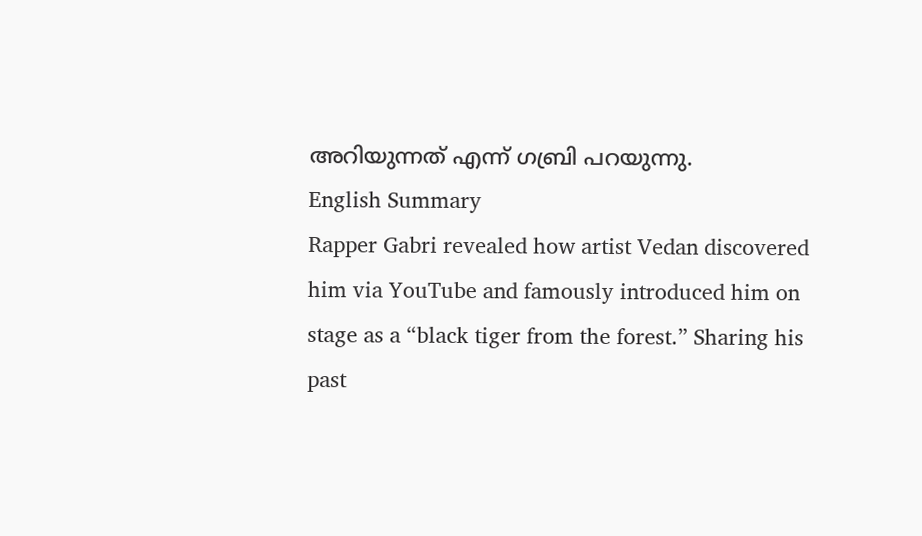അറിയുന്നത് എന്ന് ഗബ്രി പറയുന്നു.
English Summary
Rapper Gabri revealed how artist Vedan discovered him via YouTube and famously introduced him on stage as a “black tiger from the forest.” Sharing his past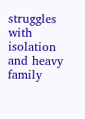struggles with isolation and heavy family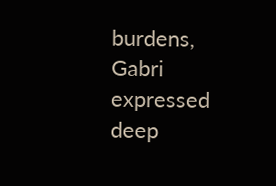burdens, Gabri expressed deep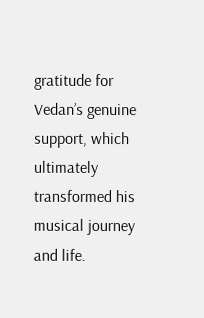gratitude for Vedan’s genuine support, which ultimately transformed his musical journey and life.